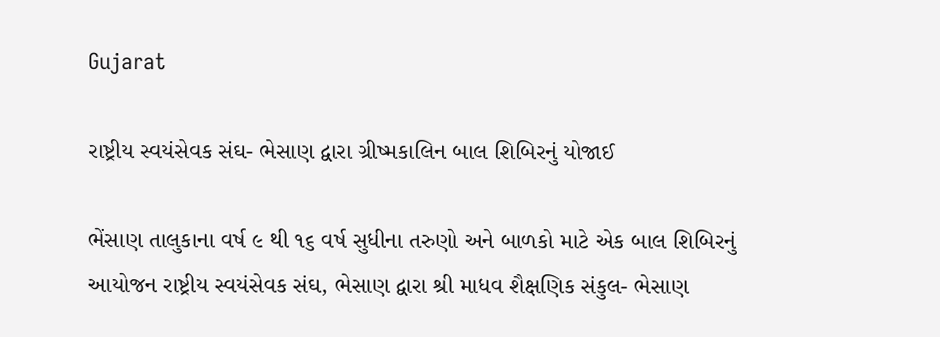Gujarat

રાષ્ટ્રીય સ્વયંસેવક સંઘ- ભેસાણ દ્વારા ગ્રીષ્મકાલિન બાલ શિબિરનું યોજાઈ

ભેંસાણ તાલુકાના વર્ષ ૯ થી ૧૬ વર્ષ સુધીના તરુણો અને બાળકો માટે એક બાલ શિબિરનું આયોજન રાષ્ટ્રીય સ્વયંસેવક સંઘ, ભેસાણ દ્વારા શ્રી માધવ શૈક્ષણિક સંકુલ- ભેસાણ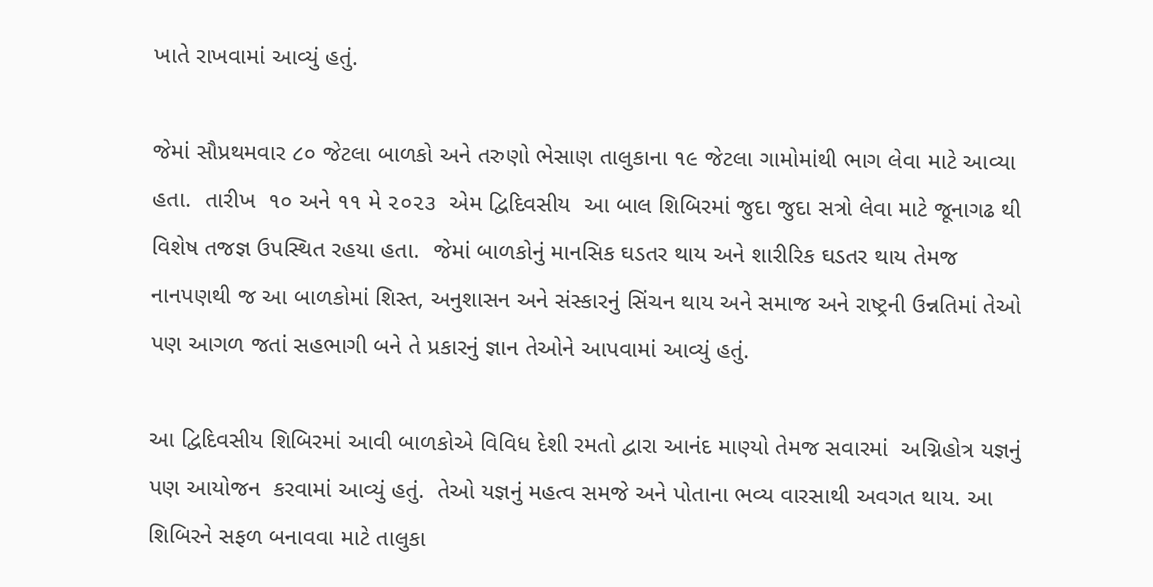ખાતે રાખવામાં આવ્યું હતું.

જેમાં સૌપ્રથમવાર ૮૦ જેટલા બાળકો અને તરુણો ભેસાણ તાલુકાના ૧૯ જેટલા ગામોમાંથી ભાગ લેવા માટે આવ્યા હતા.  તારીખ  ૧૦ અને ૧૧ મે ૨૦૨૩  એમ દ્વિદિવસીય  આ બાલ શિબિરમાં જુદા જુદા સત્રો લેવા માટે જૂનાગઢ થી વિશેષ તજજ્ઞ ઉપસ્થિત રહયા હતા.  જેમાં બાળકોનું માનસિક ઘડતર થાય અને શારીરિક ઘડતર થાય તેમજ નાનપણથી જ આ બાળકોમાં શિસ્ત, અનુશાસન અને સંસ્કારનું સિંચન થાય અને સમાજ અને રાષ્ટ્રની ઉન્નતિમાં તેઓ પણ આગળ જતાં સહભાગી બને તે પ્રકારનું જ્ઞાન તેઓને આપવામાં આવ્યું હતું.

આ દ્વિદિવસીય શિબિરમાં આવી બાળકોએ વિવિધ દેશી રમતો દ્વારા આનંદ માણ્યો તેમજ સવારમાં  અગ્નિહોત્ર યજ્ઞનું પણ આયોજન  કરવામાં આવ્યું હતું.  તેઓ યજ્ઞનું મહત્વ સમજે અને પોતાના ભવ્ય વારસાથી અવગત થાય. આ શિબિરને સફળ બનાવવા માટે તાલુકા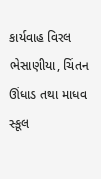કાર્યવાહ વિરલ ભેસાણીયા, ચિંતન ઊંધાડ તથા માધવ સ્કૂલ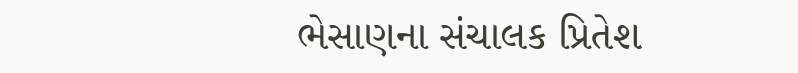ભેસાણના સંચાલક પ્રિતેશ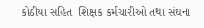કોઠીયા સહિત  શિક્ષક કર્મચારીઓ તથા સંઘના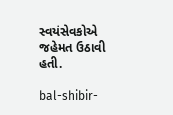સ્વયંસેવકોએ  જહેમત ઉઠાવી હતી.

bal-shibir-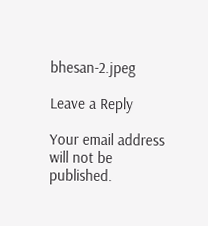bhesan-2.jpeg

Leave a Reply

Your email address will not be published.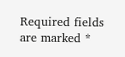Required fields are marked *